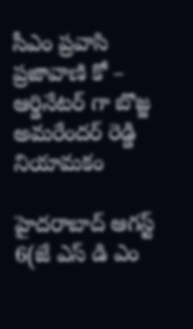సీఎం ప్రవాసి ప్రజావాణి కో – ఆర్డినేటర్ గా బొజ్జ అమరేందర్ రెడ్డి నియామకం

హైదరాబాద్ ఆగస్ట్ 6(జే ఎస్ డి ఎం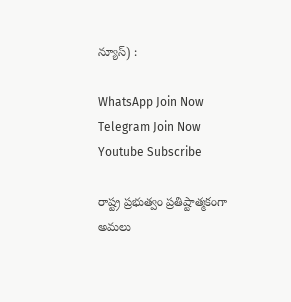న్యూస్) :

WhatsApp Join Now
Telegram Join Now
Youtube Subscribe

రాష్ట్ర ప్రభుత్వం ప్రతిష్టాత్మకంగా అమలు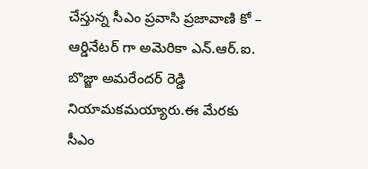చేస్తున్న సీఎం ప్రవాసి ప్రజావాణి కో – ఆర్డినేటర్ గా అమెరికా ఎన్.ఆర్.ఐ. బొజ్జా అమరేందర్ రెడ్డి నియామకమయ్యారు.ఈ మేరకు సీఎం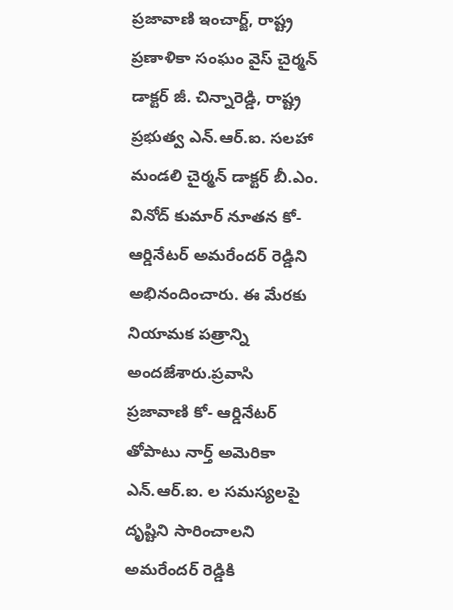ప్రజావాణి ఇంచార్జ్, రాష్ట్ర ప్రణాళికా సంఘం వైస్ చైర్మన్ డాక్టర్ జీ. చిన్నారెడ్డి, రాష్ట్ర ప్రభుత్వ ఎన్.ఆర్.ఐ. సలహా మండలి చైర్మన్ డాక్టర్ బీ.ఎం. వినోద్ కుమార్ నూతన కో- ఆర్డినేటర్ అమరేందర్ రెడ్డిని అభినందించారు. ఈ మేరకు నియామక పత్రాన్ని అందజేశారు.ప్రవాసి ప్రజావాణి కో- ఆర్డినేటర్ తోపాటు నార్త్ అమెరికా ఎన్.ఆర్.ఐ. ల సమస్యలపై దృష్టిని సారించాలని అమరేందర్ రెడ్డికి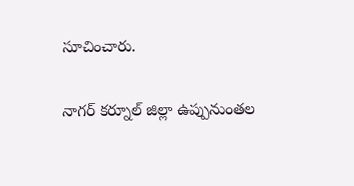సూచించారు.

నాగర్ కర్నూల్ జిల్లా ఉప్పునుంతల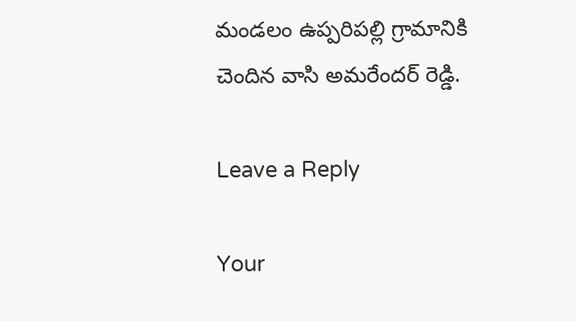మండలం ఉప్పరిపల్లి గ్రామానికి చెందిన వాసి అమరేందర్ రెడ్డి.

Leave a Reply

Your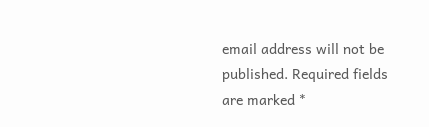email address will not be published. Required fields are marked *